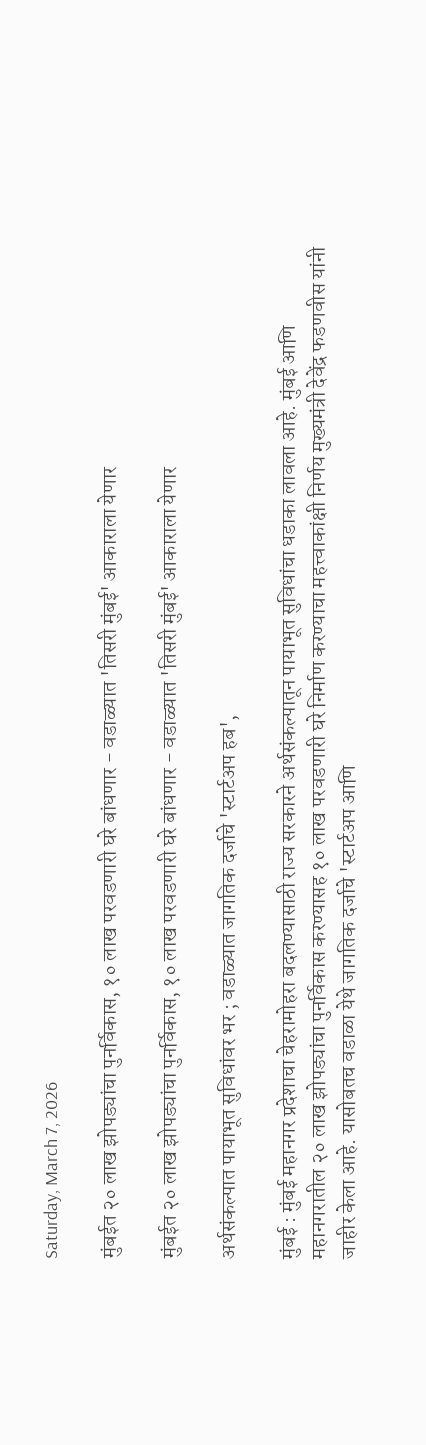Saturday, March 7, 2026

मुंबईत २० लाख झोपड्यांचा पुनर्विकास, १० लाख परवडणारी घरे बांधणार - वडाळ्यात 'तिसरी मुंबई' आकाराला येणार

मुंबईत २० लाख झोपड्यांचा पुनर्विकास, १० लाख परवडणारी घरे बांधणार - वडाळ्यात 'तिसरी मुंबई' आकाराला येणार

अर्थसंकल्पात पायाभूत सुविधांवर भर ; वडाळ्यात जागतिक दर्जाचे 'स्टार्टअप हब',

मुंबई : मुंबई महानगर प्रदेशाचा चेहरामोहरा बदलण्यासाठी राज्य सरकारने अर्थसंकल्पातून पायाभूत सुविधांचा धडाका लावला आहे. मुंबई आणि महानगरातील २० लाख झोपड्यांचा पुनर्विकास करण्यासह १० लाख परवडणारी घरे निर्माण करण्याचा महत्त्वाकांक्षी निर्णय मुख्यमंत्री देवेंद्र फडणवीस यांनी जाहीर केला आहे. यासोबतच वडाळा येथे जागतिक दर्जाचे 'स्टार्टअप आणि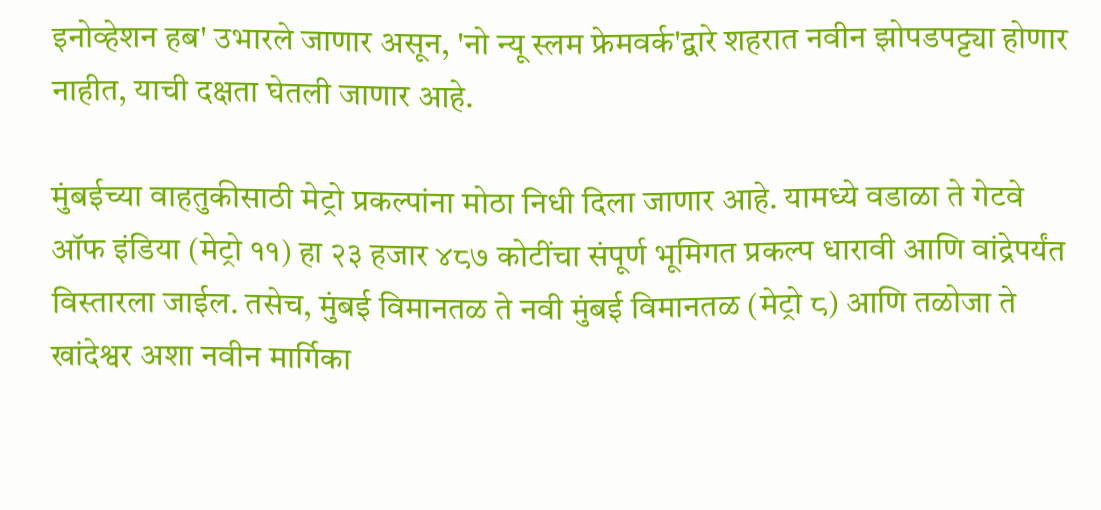इनोव्हेशन हब' उभारले जाणार असून, 'नो न्यू स्लम फ्रेमवर्क'द्वारे शहरात नवीन झोपडपट्ट्या होणार नाहीत, याची दक्षता घेतली जाणार आहे.

मुंबईच्या वाहतुकीसाठी मेट्रो प्रकल्पांना मोठा निधी दिला जाणार आहे. यामध्ये वडाळा ते गेटवे ऑफ इंडिया (मेट्रो ११) हा २३ हजार ४८७ कोटींचा संपूर्ण भूमिगत प्रकल्प धारावी आणि वांद्रेपर्यंत विस्तारला जाईल. तसेच, मुंबई विमानतळ ते नवी मुंबई विमानतळ (मेट्रो ८) आणि तळोजा ते खांदेश्वर अशा नवीन मार्गिका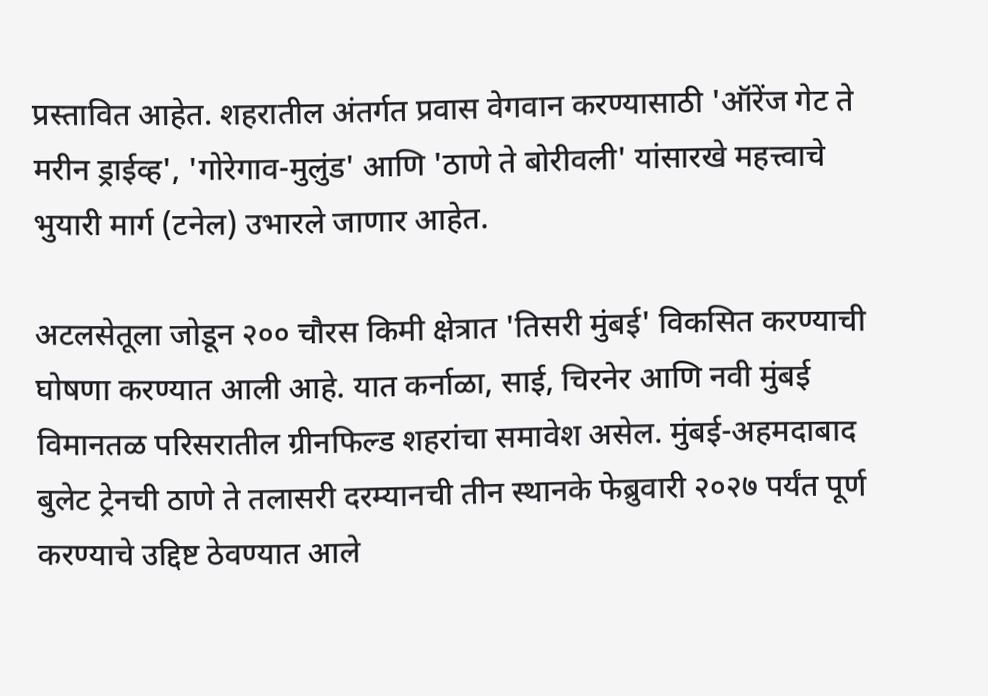प्रस्तावित आहेत. शहरातील अंतर्गत प्रवास वेगवान करण्यासाठी 'ऑरेंज गेट ते मरीन ड्राईव्ह', 'गोरेगाव-मुलुंड' आणि 'ठाणे ते बोरीवली' यांसारखे महत्त्वाचे भुयारी मार्ग (टनेल) उभारले जाणार आहेत.

अटलसेतूला जोडून २०० चौरस किमी क्षेत्रात 'तिसरी मुंबई' विकसित करण्याची घोषणा करण्यात आली आहे. यात कर्नाळा, साई, चिरनेर आणि नवी मुंबई विमानतळ परिसरातील ग्रीनफिल्ड शहरांचा समावेश असेल. मुंबई-अहमदाबाद बुलेट ट्रेनची ठाणे ते तलासरी दरम्यानची तीन स्थानके फेब्रुवारी २०२७ पर्यंत पूर्ण करण्याचे उद्दिष्ट ठेवण्यात आले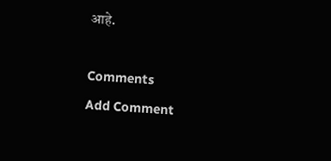आहे.

Comments
Add Comment